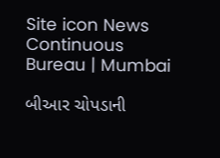Site icon News Continuous Bureau | Mumbai

બીઆર ચોપડાની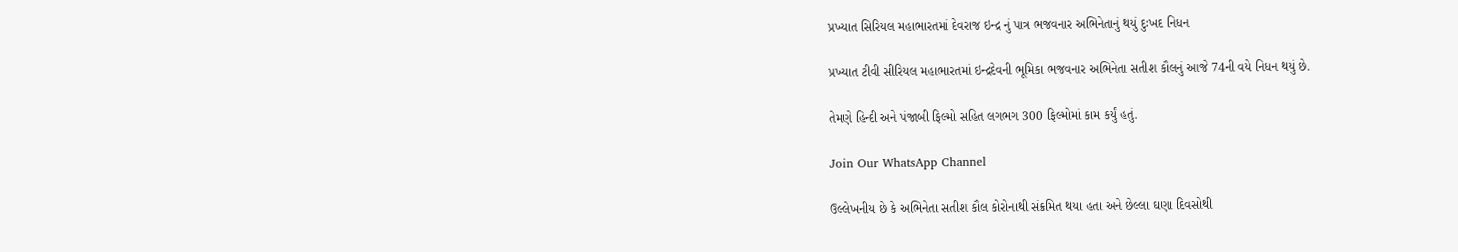પ્રખ્યાત સિરિયલ મહાભારતમાં દેવરાજ ઇન્દ્ર નું પાત્ર ભજવનાર અભિનેતાનું થયું દુઃખદ નિધન

પ્રખ્યાત ટીવી સીરિયલ મહાભારતમાં ઇન્દ્રદેવની ભૂમિકા ભજવનાર અભિનેતા સતીશ કૌલનું આજે 74ની વયે નિધન થયું છે.

તેમણે હિન્દી અને પંજાબી ફિલ્મો સહિત લગભગ 300 ફિલ્મોમાં કામ કર્યું હતું.

Join Our WhatsApp Channel

ઉલ્લેખનીય છે કે અભિનેતા સતીશ કૌલ કોરોનાથી સંક્રમિત થયા હતા અને છેલ્લા ઘણા દિવસોથી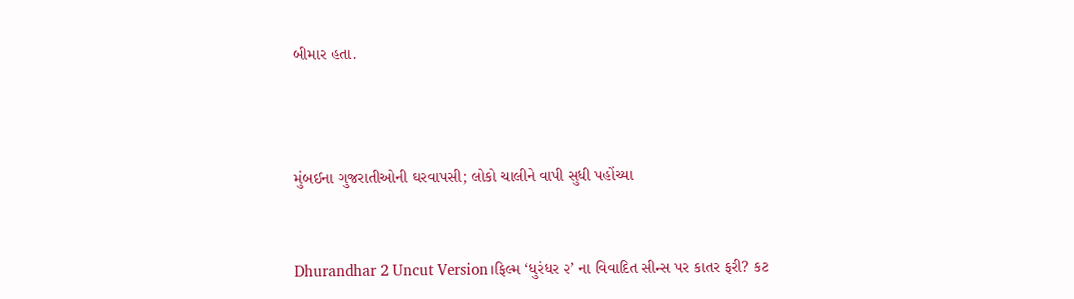બીમાર હતા.



મુંબઈના ગુજરાતીઓની ઘરવાપસી; લોકો ચાલીને વાપી સુધી પહોંચ્યા


Dhurandhar 2 Uncut Version।ફિલ્મ ‘ધુરંધર ૨’ ના વિવાદિત સીન્સ પર કાતર ફરી? કટ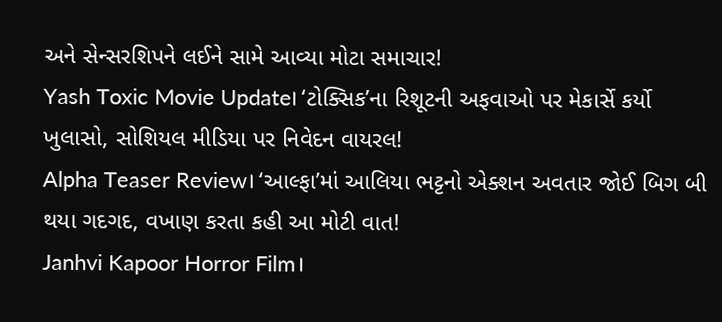અને સેન્સરશિપને લઈને સામે આવ્યા મોટા સમાચાર!
Yash Toxic Movie Update। ‘ટોક્સિક’ના રિશૂટની અફવાઓ પર મેકાર્સે કર્યો ખુલાસો, સોશિયલ મીડિયા પર નિવેદન વાયરલ!
Alpha Teaser Review। ‘આલ્ફા’માં આલિયા ભટ્ટનો એક્શન અવતાર જોઈ બિગ બી થયા ગદગદ, વખાણ કરતા કહી આ મોટી વાત!
Janhvi Kapoor Horror Film।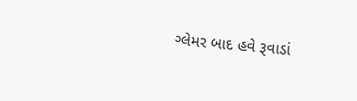ગ્લેમર બાદ હવે રૂવાડાં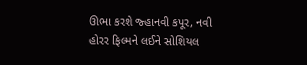ઊભા કરશે જ્હાનવી કપૂર, નવી હોરર ફિલ્મને લઈને સોશિયલ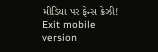મીડિયા પર ફેન્સ ક્રેઝી!
Exit mobile version